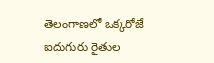తెలంగాణలో ఒక్కరోజే ఐదుగురు రైతుల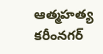ఆత్మహత్య
కరీంనగర్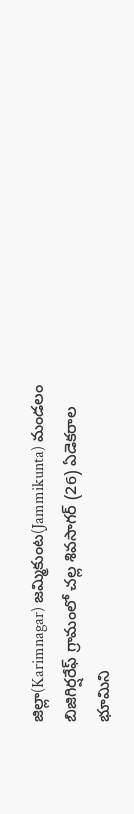జిల్లా(Karimnagar) జమ్మికుంట(Jammikunta) మండలం బిజిగిర్షరేఫ్ గ్రామంలో చల్ల శివసాగర్ (26) ఏడెకరాల భూమిని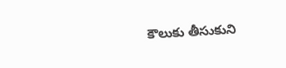కౌలుకు తీసుకుని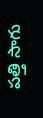పత్తి సాగు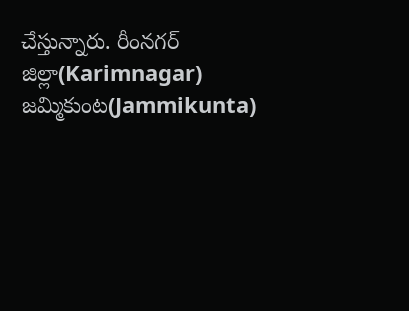చేస్తున్నారు. రీంనగర్ జిల్లా(Karimnagar) జమ్మికుంట(Jammikunta)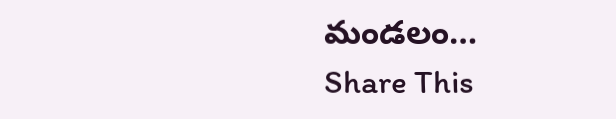మండలం…
Share This